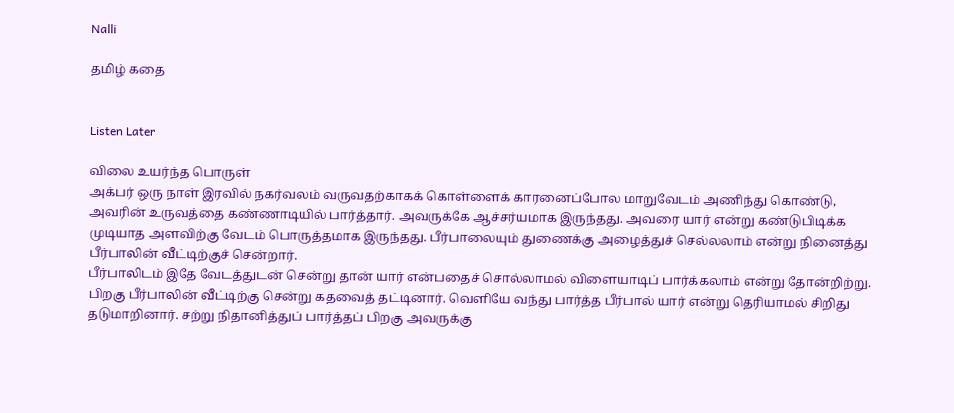Nalli

தமிழ் கதை


Listen Later

விலை உயர்ந்த பொருள்
அக்பர் ஒரு நாள் இரவில் நகர்வலம் வருவதற்காகக் கொள்ளைக் காரனைப்போல மாறுவேடம் அணிந்து கொண்டு, அவரின் உருவத்தை கண்ணாடியில் பார்த்தார். அவருக்கே ஆச்சர்யமாக இருந்தது. அவரை யார் என்று கண்டுபிடிக்க முடியாத அளவிற்கு வேடம் பொருத்தமாக இருந்தது. பீர்பாலையும் துணைக்கு அழைத்துச் செல்லலாம் என்று நினைத்து பீர்பாலின் வீட்டிற்குச் சென்றார்.
பீர்பாலிடம் இதே வேடத்துடன் சென்று தான் யார் என்பதைச் சொல்லாமல் விளையாடிப் பார்க்கலாம் என்று தோன்றிற்று. பிறகு பீர்பாலின் வீட்டிற்கு சென்று கதவைத் தட்டினார். வெளியே வந்து பார்த்த பீர்பால் யார் என்று தெரியாமல் சிறிது தடுமாறினார். சற்று நிதானித்துப் பார்த்தப் பிறகு அவருக்கு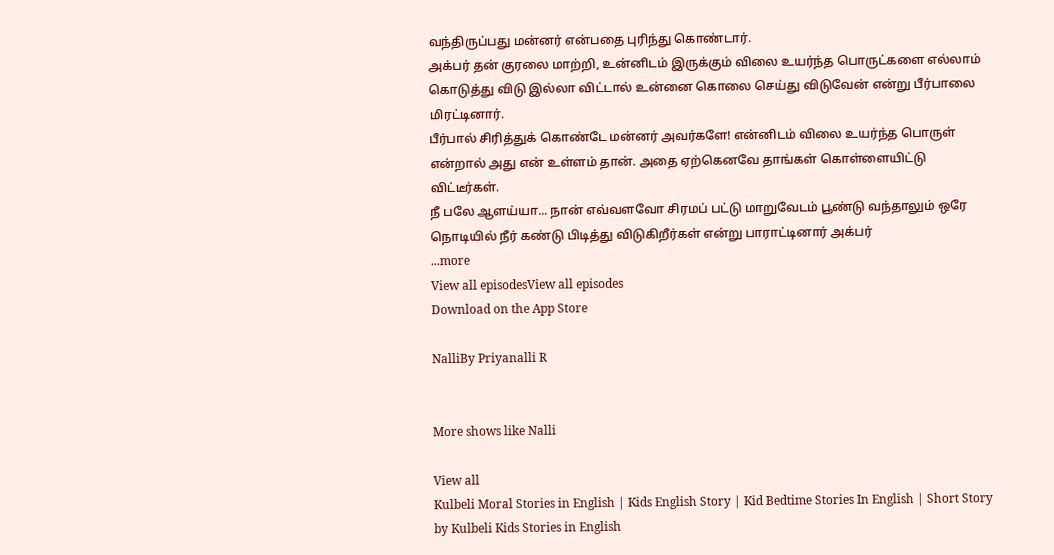வந்திருப்பது மன்னர் என்பதை புரிந்து கொண்டார்.
அக்பர் தன் குரலை மாற்றி, உன்னிடம் இருக்கும் விலை உயர்ந்த பொருட்களை எல்லாம் கொடுத்து விடு இல்லா விட்டால் உன்னை கொலை செய்து விடுவேன் என்று பீர்பாலை மிரட்டினார்.
பீர்பால் சிரித்துக் கொண்டே மன்னர் அவர்களே! என்னிடம் விலை உயர்ந்த பொருள் என்றால் அது என் உள்ளம் தான். அதை ஏற்கெனவே தாங்கள் கொள்ளையிட்டு விட்டீர்கள்.
நீ பலே ஆளய்யா... நான் எவ்வளவோ சிரமப் பட்டு மாறுவேடம் பூண்டு வந்தாலும் ஒரே நொடியில் நீர் கண்டு பிடித்து விடுகிறீர்கள் என்று பாராட்டினார் அக்பர்
...more
View all episodesView all episodes
Download on the App Store

NalliBy Priyanalli R


More shows like Nalli

View all
Kulbeli Moral Stories in English | Kids English Story | Kid Bedtime Stories In English | Short Story by Kulbeli Kids Stories in English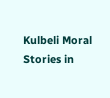Kulbeli Moral Stories in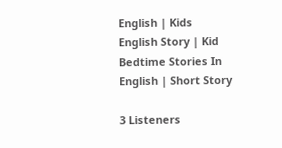English | Kids English Story | Kid Bedtime Stories In English | Short Story

3 Listeners